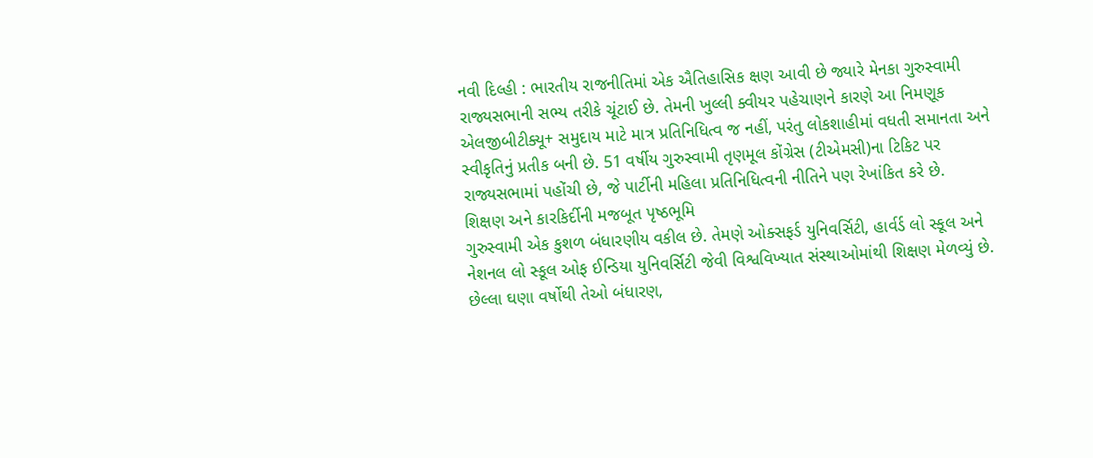નવી દિલ્હી : ભારતીય રાજનીતિમાં એક ઐતિહાસિક ક્ષણ આવી છે જ્યારે મેનકા ગુરુસ્વામી રાજ્યસભાની સભ્ય તરીકે ચૂંટાઈ છે. તેમની ખુલ્લી ક્વીયર પહેચાણને કારણે આ નિમણૂક એલજીબીટીક્યૂ+ સમુદાય માટે માત્ર પ્રતિનિધિત્વ જ નહીં, પરંતુ લોકશાહીમાં વધતી સમાનતા અને સ્વીકૃતિનું પ્રતીક બની છે. 51 વર્ષીય ગુરુસ્વામી તૃણમૂલ કોંગ્રેસ (ટીએમસી)ના ટિકિટ પર રાજ્યસભામાં પહોંચી છે, જે પાર્ટીની મહિલા પ્રતિનિધિત્વની નીતિને પણ રેખાંકિત કરે છે.
શિક્ષણ અને કારકિર્દીની મજબૂત પૃષ્ઠભૂમિ
ગુરુસ્વામી એક કુશળ બંધારણીય વકીલ છે. તેમણે ઓક્સફર્ડ યુનિવર્સિટી, હાર્વર્ડ લો સ્કૂલ અને નેશનલ લો સ્કૂલ ઓફ ઈન્ડિયા યુનિવર્સિટી જેવી વિશ્વવિખ્યાત સંસ્થાઓમાંથી શિક્ષણ મેળવ્યું છે. છેલ્લા ઘણા વર્ષોથી તેઓ બંધારણ,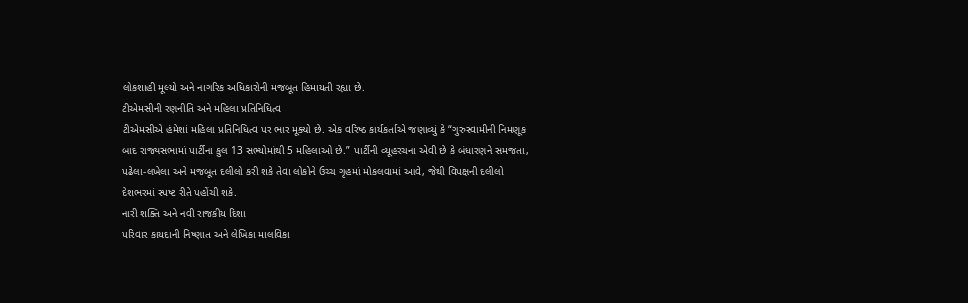લોકશાહી મૂલ્યો અને નાગરિક અધિકારોની મજબૂત હિમાયતી રહ્યા છે.
ટીએમસીની રણનીતિ અને મહિલા પ્રતિનિધિત્વ
ટીએમસીએ હંમેશાં મહિલા પ્રતિનિધિત્વ પર ભાર મૂક્યો છે. એક વરિષ્ઠ કાર્યકર્તાએ જણાવ્યું કે “ગુરુસ્વામીની નિમણૂક બાદ રાજ્યસભામાં પાર્ટીના કુલ 13 સભ્યોમાંથી 5 મહિલાઓ છે.” પાર્ટીની વ્યૂહરચના એવી છે કે બંધારણને સમજતા, પઢેલા-લખેલા અને મજબૂત દલીલો કરી શકે તેવા લોકોને ઉચ્ચ ગૃહમાં મોકલવામાં આવે, જેથી વિપક્ષની દલીલો દેશભરમાં સ્પષ્ટ રીતે પહોંચી શકે.
નારી શક્તિ અને નવી રાજકીય દિશા
પરિવાર કાયદાની નિષ્ણાત અને લેખિકા માલવિકા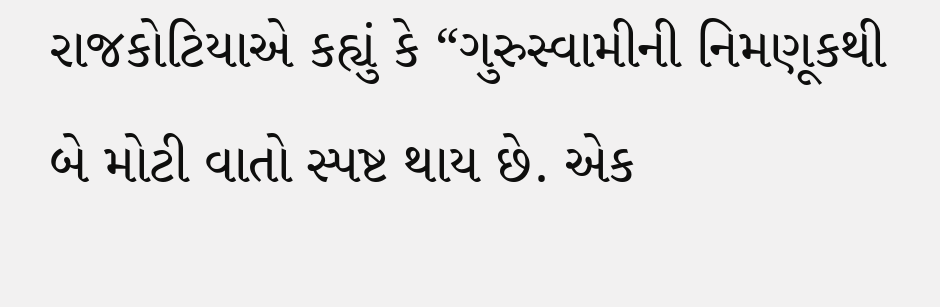રાજકોટિયાએ કહ્યું કે “ગુરુસ્વામીની નિમણૂકથી બે મોટી વાતો સ્પષ્ટ થાય છે. એક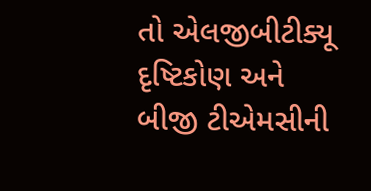તો એલજીબીટીક્યૂ દૃષ્ટિકોણ અને બીજી ટીએમસીની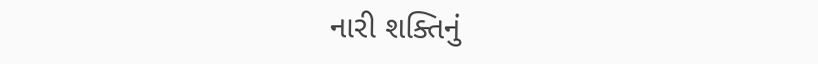નારી શક્તિનું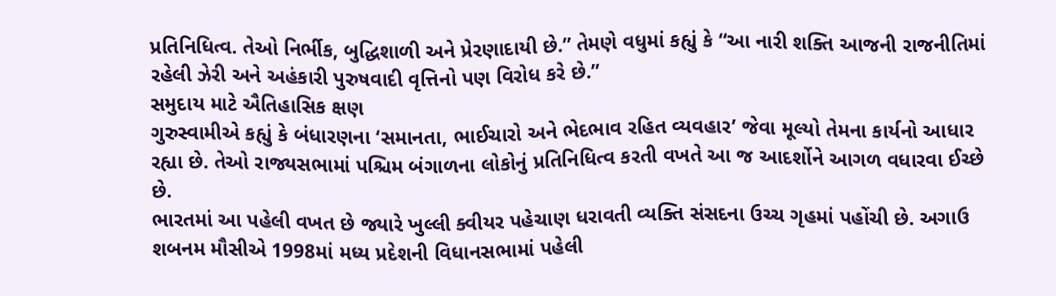પ્રતિનિધિત્વ. તેઓ નિર્ભીક, બુદ્ધિશાળી અને પ્રેરણાદાયી છે.” તેમણે વધુમાં કહ્યું કે “આ નારી શક્તિ આજની રાજનીતિમાં રહેલી ઝેરી અને અહંકારી પુરુષવાદી વૃત્તિનો પણ વિરોધ કરે છે.”
સમુદાય માટે ઐતિહાસિક ક્ષણ
ગુરુસ્વામીએ કહ્યું કે બંધારણના ‘સમાનતા, ભાઈચારો અને ભેદભાવ રહિત વ્યવહાર’ જેવા મૂલ્યો તેમના કાર્યનો આધાર રહ્યા છે. તેઓ રાજ્યસભામાં પશ્ચિમ બંગાળના લોકોનું પ્રતિનિધિત્વ કરતી વખતે આ જ આદર્શોને આગળ વધારવા ઈચ્છે છે.
ભારતમાં આ પહેલી વખત છે જ્યારે ખુલ્લી ક્વીયર પહેચાણ ધરાવતી વ્યક્તિ સંસદના ઉચ્ચ ગૃહમાં પહોંચી છે. અગાઉ શબનમ મૌસીએ 1998માં મધ્ય પ્રદેશની વિધાનસભામાં પહેલી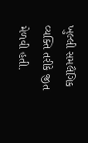ખુલ્લી સમલૈંગિક વ્યક્તિ તરીકે જીત મેળવી હતી.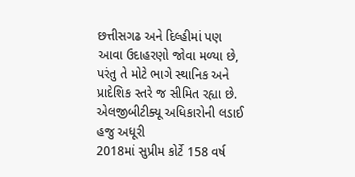છત્તીસગઢ અને દિલ્હીમાં પણ આવા ઉદાહરણો જોવા મળ્યા છે, પરંતુ તે મોટે ભાગે સ્થાનિક અને પ્રાદેશિક સ્તરે જ સીમિત રહ્યા છે.
એલજીબીટીક્યૂ અધિકારોની લડાઈ હજુ અધૂરી
2018માં સુપ્રીમ કોર્ટે 158 વર્ષ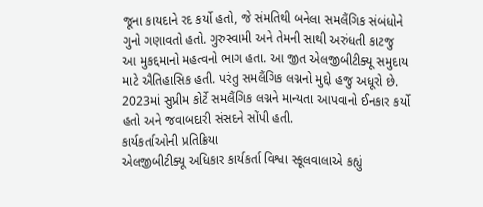જૂના કાયદાને રદ કર્યો હતો, જે સંમતિથી બનેલા સમલૈંગિક સંબંધોને ગુનો ગણાવતો હતો. ગુરુસ્વામી અને તેમની સાથી અરુંધતી કાટજુ આ મુકદ્દમાનો મહત્વનો ભાગ હતા. આ જીત એલજીબીટીક્યૂ સમુદાય માટે ઐતિહાસિક હતી. પરંતુ સમલૈંગિક લગ્નનો મુદ્દો હજુ અધૂરો છે. 2023માં સુપ્રીમ કોર્ટે સમલૈંગિક લગ્નને માન્યતા આપવાનો ઈનકાર કર્યો હતો અને જવાબદારી સંસદને સોંપી હતી.
કાર્યકર્તાઓની પ્રતિક્રિયા
એલજીબીટીક્યૂ અધિકાર કાર્યકર્તા વિશ્વા સ્કૂલવાલાએ કહ્યું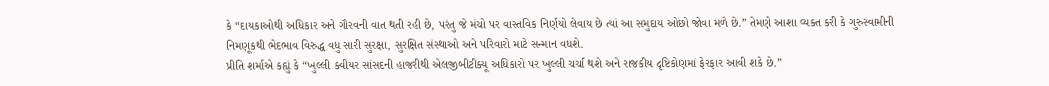કે “દાયકાઓથી અધિકાર અને ગૌરવની વાત થતી રહી છે, પરંતુ જે મંચો પર વાસ્તવિક નિર્ણયો લેવાય છે ત્યાં આ સમુદાય ઓછો જોવા મળે છે.” તેમણે આશા વ્યક્ત કરી કે ગુરુસ્વામીની નિમણૂકથી ભેદભાવ વિરુદ્ધ વધુ સારી સુરક્ષા, સુરક્ષિત સંસ્થાઓ અને પરિવારો માટે સન્માન વધશે.
પ્રીતિ શર્માએ કહ્યું કે “ખુલ્લી ક્વીયર સાંસદની હાજરીથી એલજીબીટીક્યૂ અધિકારો પર ખુલ્લી ચર્ચા થશે અને રાજકીય દૃષ્ટિકોણમાં ફેરફાર આવી શકે છે.”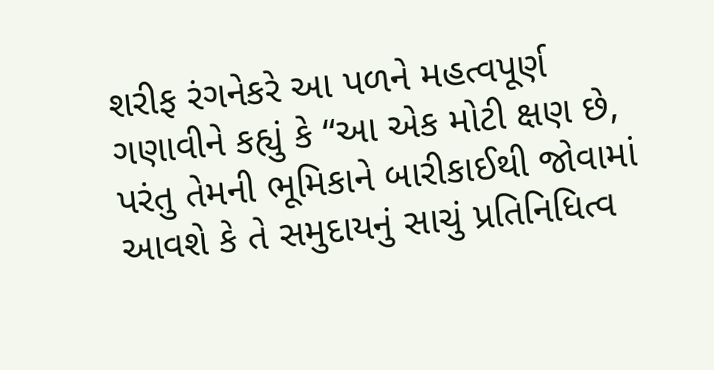શરીફ રંગનેકરે આ પળને મહત્વપૂર્ણ ગણાવીને કહ્યું કે “આ એક મોટી ક્ષણ છે, પરંતુ તેમની ભૂમિકાને બારીકાઈથી જોવામાં આવશે કે તે સમુદાયનું સાચું પ્રતિનિધિત્વ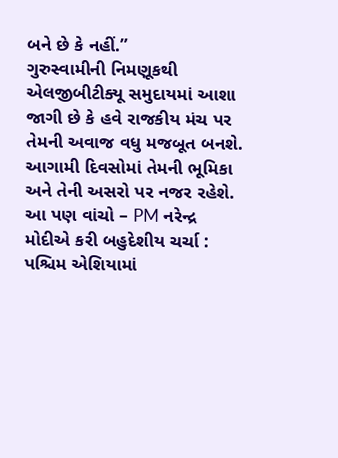બને છે કે નહીં.”
ગુરુસ્વામીની નિમણૂકથી એલજીબીટીક્યૂ સમુદાયમાં આશા જાગી છે કે હવે રાજકીય મંચ પર તેમની અવાજ વધુ મજબૂત બનશે. આગામી દિવસોમાં તેમની ભૂમિકા અને તેની અસરો પર નજર રહેશે.
આ પણ વાંચો – PM નરેન્દ્ર મોદીએ કરી બહુદેશીય ચર્ચા : પશ્ચિમ એશિયામાં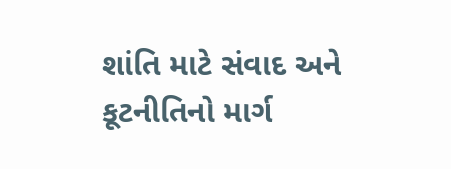શાંતિ માટે સંવાદ અને કૂટનીતિનો માર્ગ